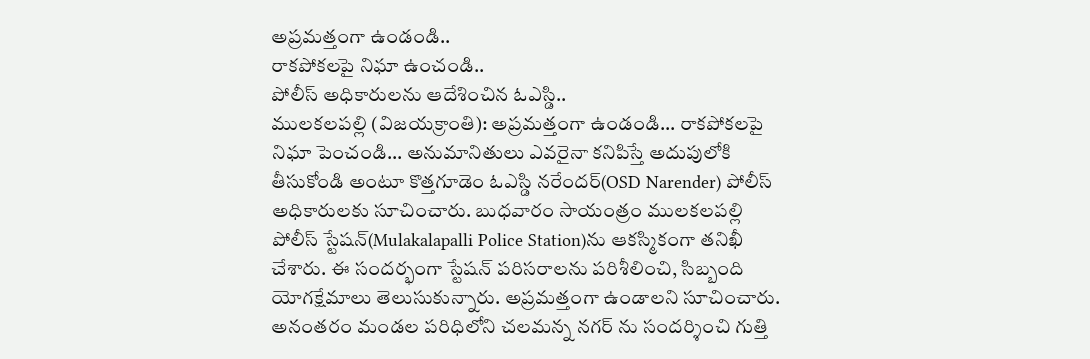అప్రమత్తంగా ఉండండి..
రాకపోకలపై నిఘా ఉంచండి..
పోలీస్ అధికారులను ఆదేశించిన ఓఎస్డి..
ములకలపల్లి (విజయక్రాంతి): అప్రమత్తంగా ఉండండి... రాకపోకలపై నిఘా పెంచండి... అనుమానితులు ఎవరైనా కనిపిస్తే అదుపులోకి తీసుకోండి అంటూ కొత్తగూడెం ఓఎస్డి నరేందర్(OSD Narender) పోలీస్ అధికారులకు సూచించారు. బుధవారం సాయంత్రం ములకలపల్లి పోలీస్ స్టేషన్(Mulakalapalli Police Station)ను ఆకస్మికంగా తనిఖీ చేశారు. ఈ సందర్భంగా స్టేషన్ పరిసరాలను పరిశీలించి, సిబ్బంది యోగక్షేమాలు తెలుసుకున్నారు. అప్రమత్తంగా ఉండాలని సూచించారు. అనంతరం మండల పరిధిలోని చలమన్న నగర్ ను సందర్శించి గుత్తి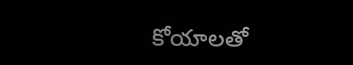కోయాలతో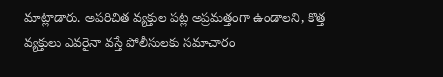మాట్లాడారు. అపరిచిత వ్యక్తుల పట్ల అప్రమత్తంగా ఉండాలని, కొత్త వ్యక్తులు ఎవరైనా వస్తే పోలీసులకు సమాచారం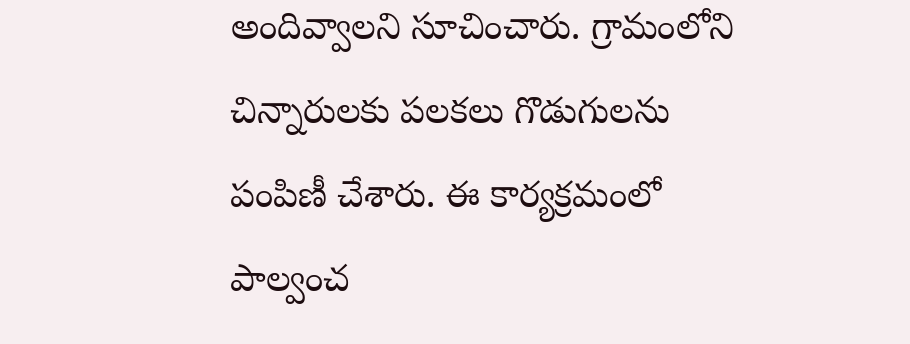అందివ్వాలని సూచించారు. గ్రామంలోని చిన్నారులకు పలకలు గొడుగులను పంపిణీ చేశారు. ఈ కార్యక్రమంలో పాల్వంచ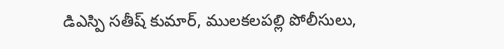డిఎస్పి సతీష్ కుమార్, ములకలపల్లి పోలీసులు,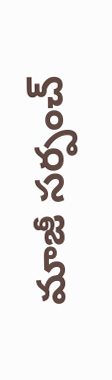మాజీ సర్పంచ్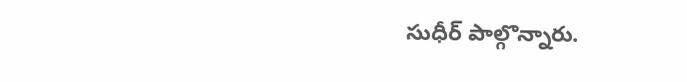సుధీర్ పాల్గొన్నారు.